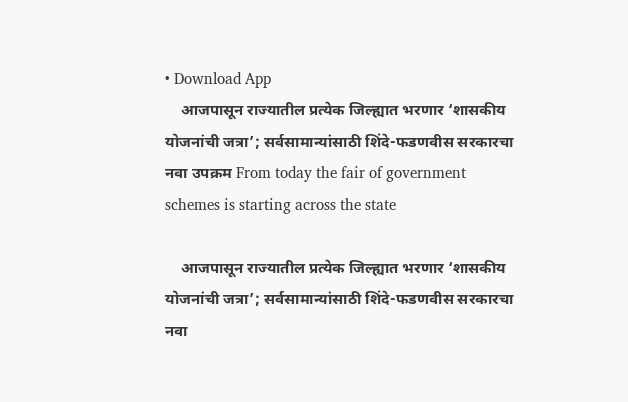• Download App
    आजपासून राज्यातील प्रत्येक जिल्ह्यात भरणार ‘शासकीय योजनांची जत्रा’; सर्वसामान्यांसाठी शिंदे-फडणवीस सरकारचा नवा उपक्रम From today the fair of government schemes is starting across the state

    आजपासून राज्यातील प्रत्येक जिल्ह्यात भरणार ‘शासकीय योजनांची जत्रा’; सर्वसामान्यांसाठी शिंदे-फडणवीस सरकारचा नवा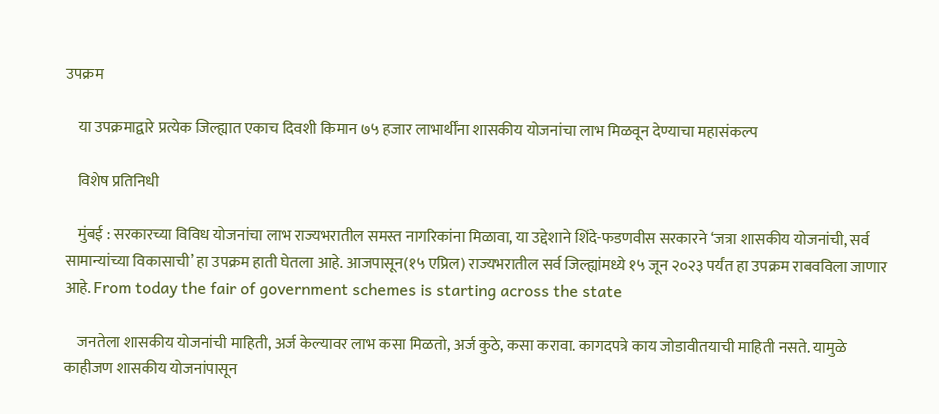उपक्रम

    या उपक्रमाद्वारे प्रत्येक जिल्ह्यात एकाच दिवशी किमान ७५ हजार लाभार्थींना शासकीय योजनांचा लाभ मिळवून देण्याचा महासंकल्प

    विशेष प्रतिनिधी

    मुंबई : सरकारच्या विविध योजनांचा लाभ राज्यभरातील समस्त नागरिकांना मिळावा, या उद्देशाने शिंदे-फडणवीस सरकारने ‘जत्रा शासकीय योजनांची, सर्व सामान्यांच्या विकासाची’ हा उपक्रम हाती घेतला आहे. आजपासून(१५ एप्रिल) राज्यभरातील सर्व जिल्ह्यांमध्ये १५ जून २०२३ पर्यंत हा उपक्रम राबवविला जाणार आहे. From today the fair of government schemes is starting across the state

    जनतेला शासकीय योजनांची माहिती, अर्ज केल्यावर लाभ कसा मिळतो, अर्ज कुठे, कसा करावा. कागदपत्रे काय जोडावीतयाची माहिती नसते. यामुळे काहीजण शासकीय योजनांपासून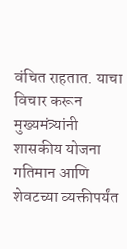वंचित राहतात. याचा विचार करून मुख्यमंत्र्यांनी शासकीय योजना गतिमान आणि शेवटच्या व्यक्तीपर्यंत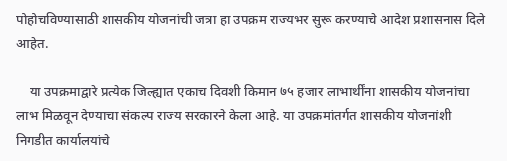पोहोचविण्यासाठी शासकीय योजनांची जत्रा हा उपक्रम राज्यभर सुरू करण्याचे आदेश प्रशासनास दिले आहेत.

    या उपक्रमाद्वारे प्रत्येक जिल्ह्यात एकाच दिवशी किमान ७५ हजार लाभार्थींना शासकीय योजनांचा लाभ मिळवून देण्याचा संकल्प राज्य सरकारने केला आहे. या उपक्रमांतर्गत शासकीय योजनांशी निगडीत कार्यालयांचे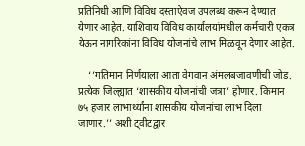प्रतिनिधी आणि विविध दस्ताऐवज उपलब्ध करून देण्यात येणार आहेत. याशिवाय विविध कार्यालयांमधील कर्मचारी एकत्र येऊन नागरिकांना विविध योजनांचे लाभ मिळवून देणार आहेत.

    ‘’गतिमान निर्णयाला आता वेगवान अंमलबजावणीची जोड. प्रत्येक जिल्ह्यात ‘शासकीय योजनांची जत्रा’ होणार. किमान ७५ हजार लाभार्थ्यांना शासकीय योजनांचा लाभ दिला जाणार.’’ अशी ट्वीटद्वार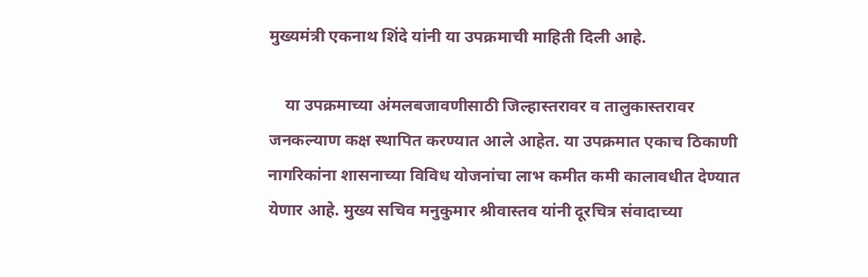मुख्यमंत्री एकनाथ शिंदे यांनी या उपक्रमाची माहिती दिली आहे.

    या उपक्रमाच्या अंमलबजावणीसाठी जिल्हास्तरावर व तालुकास्तरावर जनकल्याण कक्ष स्थापित करण्यात आले आहेत. या उपक्रमात एकाच ठिकाणी नागरिकांना शासनाच्या विविध योजनांचा लाभ कमीत कमी कालावधीत देण्यात येणार आहे. मुख्य सचिव मनुकुमार श्रीवास्तव यांनी दूरचित्र संवादाच्या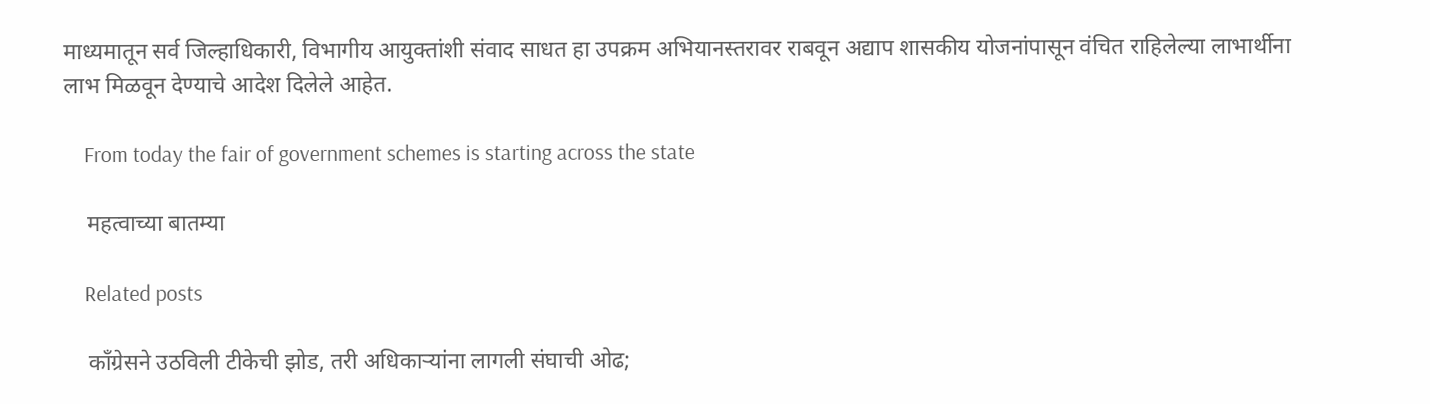माध्यमातून सर्व जिल्हाधिकारी, विभागीय आयुक्तांशी संवाद साधत हा उपक्रम अभियानस्तरावर राबवून अद्याप शासकीय योजनांपासून वंचित राहिलेल्या लाभार्थीना लाभ मिळवून देण्याचे आदेश दिलेले आहेत.

    From today the fair of government schemes is starting across the state

    महत्वाच्या बातम्या

    Related posts

    काँग्रेसने उठविली टीकेची झोड, तरी अधिकाऱ्यांना लागली संघाची ओढ;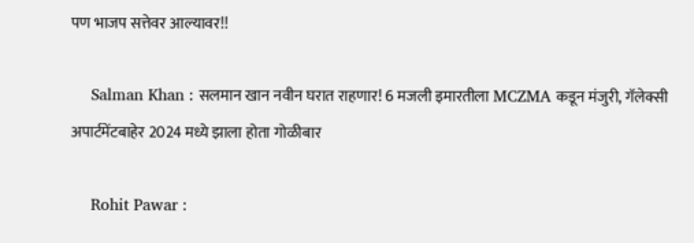पण भाजप सत्तेवर आल्यावर!!

    Salman Khan : सलमान खान नवीन घरात राहणार! 6 मजली इमारतीला MCZMA कडून मंजुरी, गॅलेक्सी अपार्टमेंटबाहेर 2024 मध्ये झाला होता गोळीबार

    Rohit Pawar :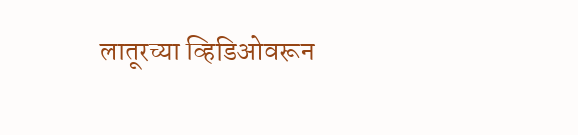लातूरच्या व्हिडिओवरून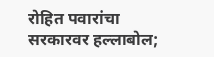रोहित पवारांचा सरकारवर हल्लाबोल;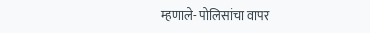म्हणाले- पोलिसांचा वापर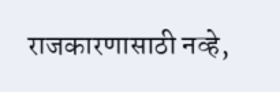राजकारणासाठी नव्हे,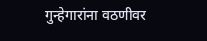गुन्हेगारांना वठणीवर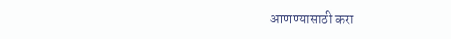आणण्यासाठी करा